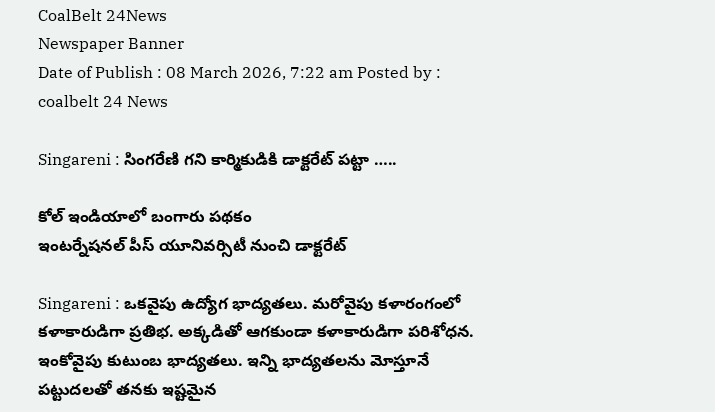CoalBelt 24News
Newspaper Banner
Date of Publish : 08 March 2026, 7:22 am Posted by : coalbelt 24 News

Singareni : సింగరేణి గని కార్మికుడికి డాక్టరేట్ పట్టా …..

కోల్ ఇండియాలో బంగారు పథకం
ఇంటర్నేషనల్ పీస్ యూనివర్సిటీ నుంచి డాక్టరేట్

Singareni : ఒకవైపు ఉద్యోగ భాద్యతలు. మరోవైపు కళారంగంలో కళాకారుడిగా ప్రతిభ. అక్కడితో ఆగకుండా కళాకారుడిగా పరిశోధన. ఇంకోవైపు కుటుంబ భాద్యతలు. ఇన్ని భాద్యతలను మోస్తూనే పట్టుదలతో తనకు ఇష్టమైన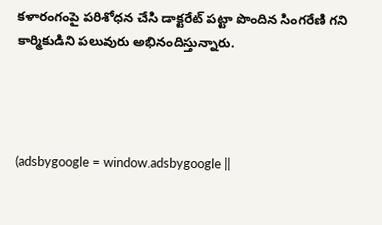కళారంగంపై పరిశోధన చేసి డాక్టరేట్ పట్టా పొందిన సింగరేణి గని కార్మికుడిని పలువురు అభినందిస్తున్నారు.




(adsbygoogle = window.adsbygoogle ||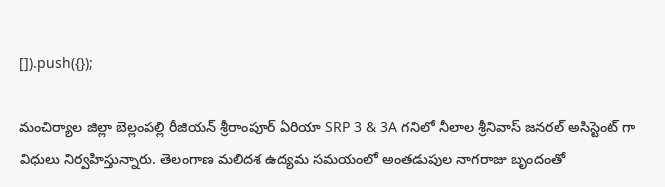[]).push({});

మంచిర్యాల జిల్లా బెల్లంపల్లి రీజియన్ శ్రీరాంపూర్ ఏరియా SRP 3 & 3A గనిలో నీలాల శ్రీనివాస్ జనరల్ అసిస్టెంట్ గా విధులు నిర్వహిస్తున్నారు. తెలంగాణ మలిదశ ఉద్యమ సమయంలో అంతడుపుల నాగరాజు బృందంతో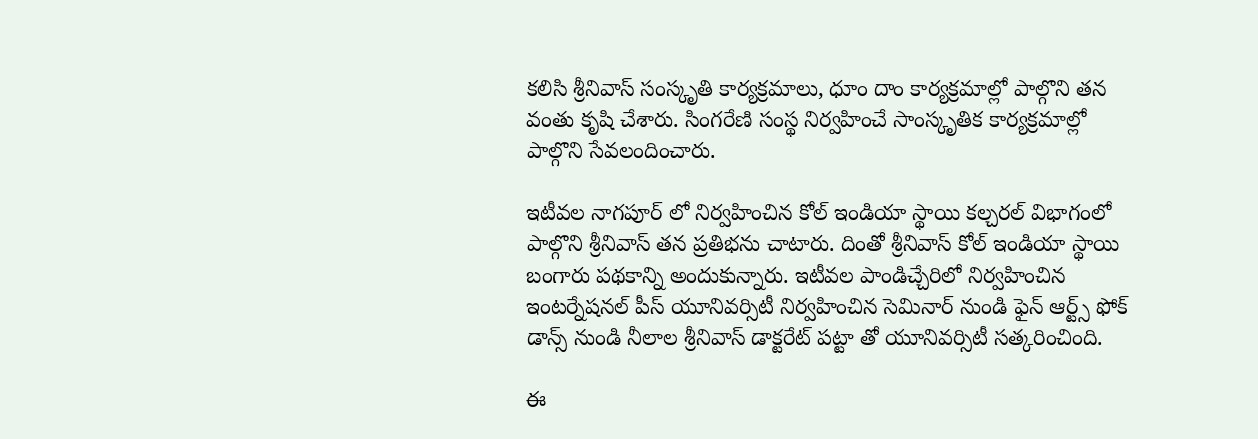కలిసి శ్రీనివాస్ సంస్కృతి కార్యక్రమాలు, ధూం దాం కార్యక్రమాల్లో పాల్గొని తన వంతు కృషి చేశారు. సింగరేణి సంస్థ నిర్వహించే సాంస్కృతిక కార్యక్రమాల్లో పాల్గొని సేవలందించారు.

ఇటీవల నాగపూర్ లో నిర్వహించిన కోల్ ఇండియా స్థాయి కల్చరల్ విభాగంలో పాల్గొని శ్రీనివాస్ తన ప్రతిభను చాటారు. దింతో శ్రీనివాస్ కోల్ ఇండియా స్థాయి బంగారు పథకాన్ని అందుకున్నారు. ఇటీవల పాండిచ్చేరిలో నిర్వహించిన ఇంటర్నేషనల్ పీస్ యూనివర్సిటీ నిర్వహించిన సెమినార్ నుండి ఫైన్ ఆర్ట్స్ ఫోక్ డాన్స్ నుండి నీలాల శ్రీనివాస్ డాక్టరేట్ పట్టా తో యూనివర్సిటీ సత్కరించింది.

ఈ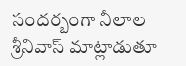సందర్బంగా నీలాల శ్రీనివాస్ మాట్లాడుతూ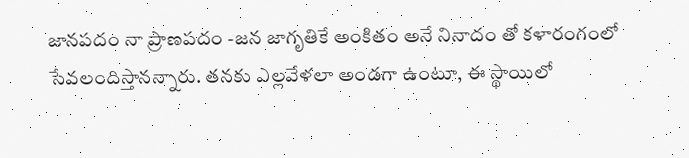జానపదం నా ప్రాణపదం -జన జాగృతికే అంకితం అనే నినాదం తో కళారంగంలో సేవలందిస్తానన్నారు. తనకు ఎల్లవేళలా అండగా ఉంటూ, ఈ స్థాయిలో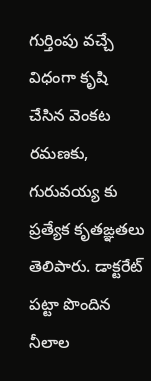గుర్తింపు వచ్చే విధంగా కృషి చేసిన వెంకట రమణకు, గురువయ్య కు ప్రత్యేక కృతఙ్ఞతలు తెలిపారు. డాక్టరేట్ పట్టా పొందిన నీలాల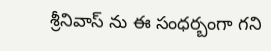శ్రీనివాస్ ను ఈ సంధర్బంగా గని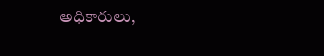అధికారులు,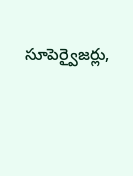సూపెర్వైజర్లు,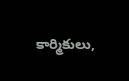కార్మికులు,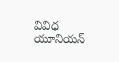వివిధ యూనియన్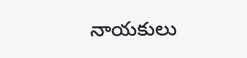నాయకులు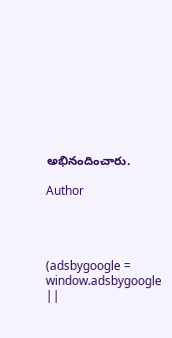అభినందించారు.

Author




(adsbygoogle = window.adsbygoogle ||